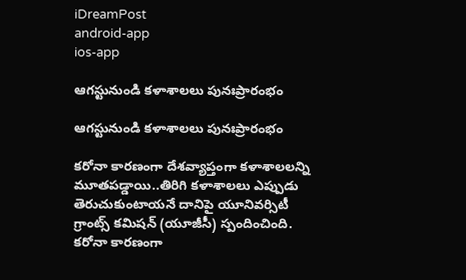iDreamPost
android-app
ios-app

ఆగస్టునుండి కళాశాలలు పునఃప్రారంభం

ఆగస్టునుండి కళాశాలలు పునఃప్రారంభం

కరోనా కారణంగా దేశవ్యాప్తంగా కళాశాలలన్ని మూతపడ్డాయి..తిరిగి కళాశాలలు ఎప్పుడు తెరుచుకుంటాయనే దానిపై యూనివర్సిటీ గ్రాంట్స్‌ కమిషన్‌ (యూజీసీ) స్పందించింది. కరోనా కారణంగా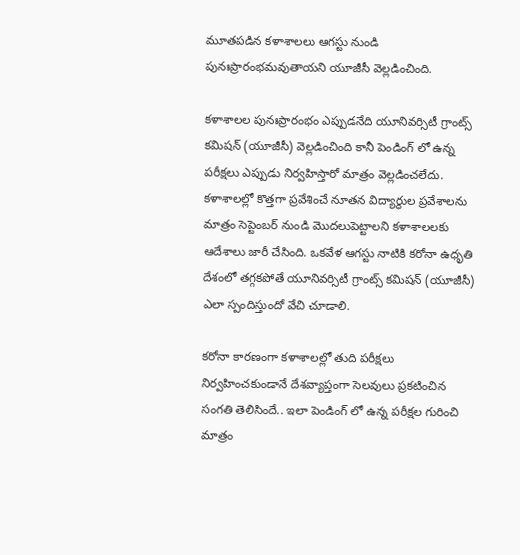మూతపడిన కళాశాలలు ఆగస్టు నుండి పునఃప్రారంభమవుతాయని యూజీసీ వెల్లడించింది.

కళాశాలల పునఃప్రారంభం ఎప్పుడనేది యూనివర్సిటీ గ్రాంట్స్‌ కమిషన్‌ (యూజీసీ) వెల్లడించింది కానీ పెండింగ్ లో ఉన్న పరీక్షలు ఎప్పుడు నిర్వహిస్తారో మాత్రం వెల్లడించలేదు. కళాశాలల్లో కొత్తగా ప్రవేశించే నూతన విద్యార్థుల ప్రవేశాలను మాత్రం సెప్టెంబర్ నుండి మొదలుపెట్టాలని కళాశాలలకు ఆదేశాలు జారీ చేసింది. ఒకవేళ ఆగస్టు నాటికి కరోనా ఉధృతి దేశంలో తగ్గకపోతే యూనివర్సిటీ గ్రాంట్స్‌ కమిషన్‌ (యూజీసీ) ఎలా స్పందిస్తుందో వేచి చూడాలి.

కరోనా కారణంగా కళాశాలల్లో తుది పరీక్షలు నిర్వహించకుండానే దేశవ్యాప్తంగా సెలవులు ప్రకటించిన సంగతి తెలిసిందే.. ఇలా పెండింగ్ లో ఉన్న పరీక్షల గురించి మాత్రం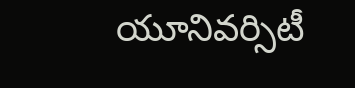యూనివర్సిటీ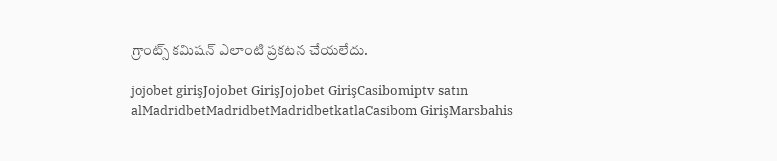గ్రాంట్స్‌ కమిషన్‌ ఎలాంటి ప్రకటన చేయలేదు.

jojobet girişJojobet GirişJojobet GirişCasibomiptv satın alMadridbetMadridbetMadridbetkatlaCasibom GirişMarsbahis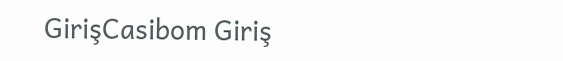GirişCasibom Giriş